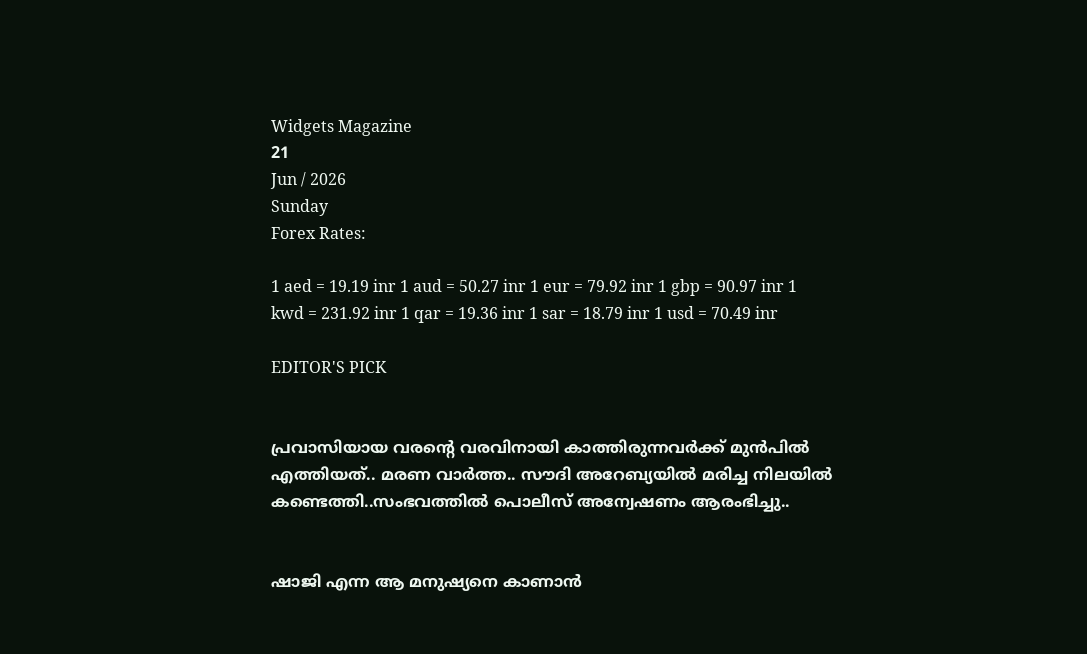Widgets Magazine
21
Jun / 2026
Sunday
Forex Rates:

1 aed = 19.19 inr 1 aud = 50.27 inr 1 eur = 79.92 inr 1 gbp = 90.97 inr 1 kwd = 231.92 inr 1 qar = 19.36 inr 1 sar = 18.79 inr 1 usd = 70.49 inr

EDITOR'S PICK


പ്രവാസിയായ വരന്റെ വരവിനായി കാത്തിരുന്നവർക്ക് മുൻപിൽ എത്തിയത്.. മരണ വാർത്ത.. സൗദി അറേബ്യയിൽ മരിച്ച നിലയില്‍ കണ്ടെത്തി..സംഭവത്തില്‍ പൊലീസ് അന്വേഷണം ആരംഭിച്ചു..


ഷാജി എന്ന ആ മനുഷ്യനെ കാണാൻ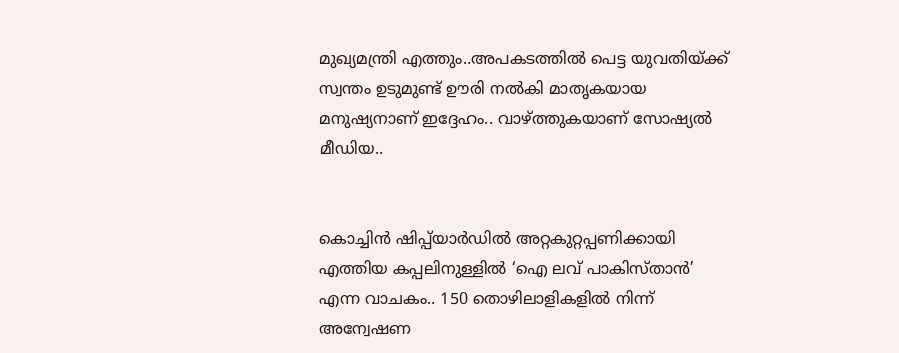മുഖ്യമന്ത്രി എത്തും..അപകടത്തിൽ പെട്ട യുവതിയ്ക്ക് സ്വന്തം ഉടുമുണ്ട് ഊരി നൽകി മാതൃകയായ മനുഷ്യനാണ് ഇദ്ദേഹം.. വാഴ്ത്തുകയാണ് സോഷ്യല്‍ മീഡിയ..


കൊച്ചിൻ ഷിപ്പ്‌യാർഡിൽ അറ്റകുറ്റപ്പണിക്കായി എത്തിയ കപ്പലിനുള്ളിൽ ‘ഐ ലവ് പാകിസ്താൻ’ എന്ന വാചകം.. 150 തൊഴിലാളികളിൽ നിന്ന് അന്വേഷണ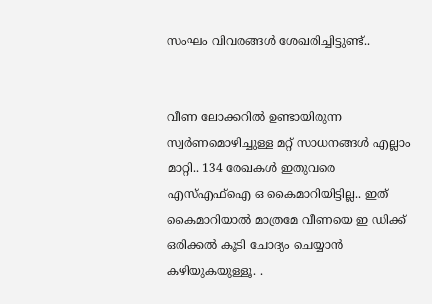സംഘം വിവരങ്ങൾ ശേഖരിച്ചിട്ടുണ്ട്..


വീണ ലോക്കറിൽ ഉണ്ടായിരുന്ന സ്വർണമൊഴിച്ചുള്ള മറ്റ് സാധനങ്ങൾ എല്ലാം മാറ്റി.. 134 രേഖകൾ ഇതുവരെ എസ്എഫ്ഐ ഒ കൈമാറിയിട്ടില്ല.. ഇത് കൈമാറിയാൽ മാത്രമേ വീണയെ ഇ ഡിക്ക് ഒരിക്കൽ കൂടി ചോദ്യം ചെയ്യാൻ കഴിയുകയുള്ളൂ. .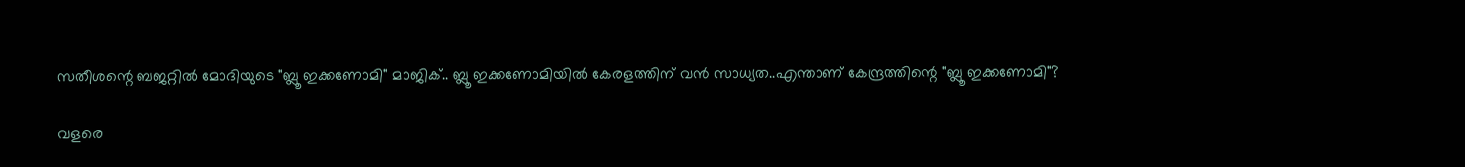സതീശന്റെ ബജറ്റിൽ മോദിയുടെ "ബ്ലൂ ഇക്കണോമി" മാജിക്.. ബ്ലൂ ഇക്കണോമിയിൽ കേരളത്തിന് വൻ സാധ്യത..എന്താണ് കേന്ദ്രത്തിന്റെ "ബ്ലൂ ഇക്കണോമി"?

വളരെ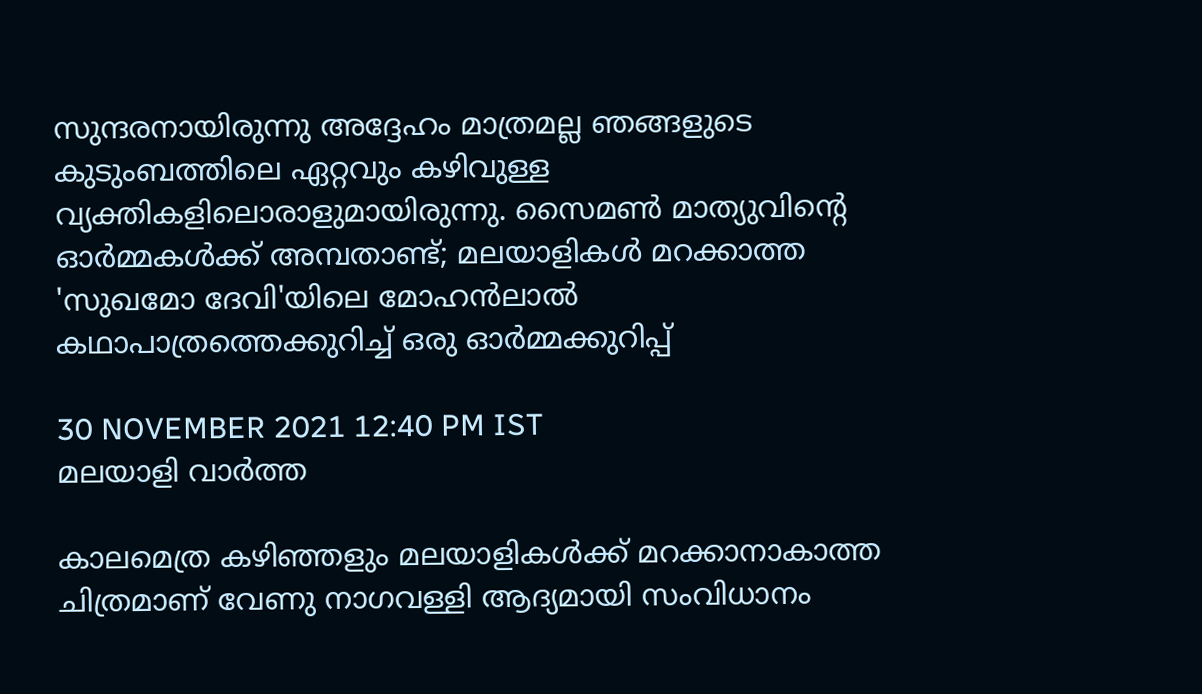സുന്ദരനായിരുന്നു അദ്ദേഹം മാത്രമല്ല ഞങ്ങളുടെ കുടുംബത്തിലെ ഏറ്റവും കഴിവുള്ള വ്യക്തികളിലൊരാളുമായിരുന്നു. സൈമണ്‍ മാത്യുവിന്റെ ഓര്‍മ്മകള്‍ക്ക് അമ്പതാണ്ട്; മലയാളികൾ മറക്കാത്ത 'സുഖമോ ദേവി'യിലെ മോഹന്‍ലാല്‍ കഥാപാത്രത്തെക്കുറിച്ച്‌ ഒരു ഓര്‍മ്മക്കുറിപ്പ്

30 NOVEMBER 2021 12:40 PM IST
മലയാളി വാര്‍ത്ത

കാലമെത്ര കഴിഞ്ഞളും മലയാളികൾക്ക് മറക്കാനാകാത്ത ചിത്രമാണ് വേണു നാഗവള്ളി ആദ്യമായി സംവിധാനം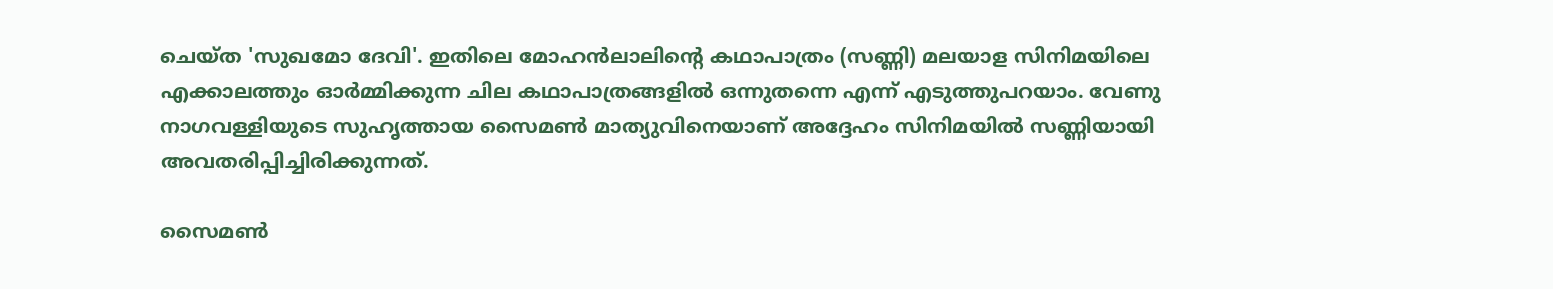ചെയ്ത 'സുഖമോ ദേവി'. ഇതിലെ മോഹന്‍ലാലിന്റെ കഥാപാത്രം (സണ്ണി) മലയാള സിനിമയിലെ എക്കാലത്തും ഓര്‍മ്മിക്കുന്ന ചില കഥാപാത്രങ്ങളില്‍ ഒന്നുതന്നെ എന്ന് എടുത്തുപറയാം. വേണു നാഗവള്ളിയുടെ സുഹൃത്തായ സൈമണ്‍ മാത്യുവിനെയാണ് അദ്ദേഹം സിനിമയില്‍ സണ്ണിയായി അവതരിപ്പിച്ചിരിക്കുന്നത്.

സൈമണ്‍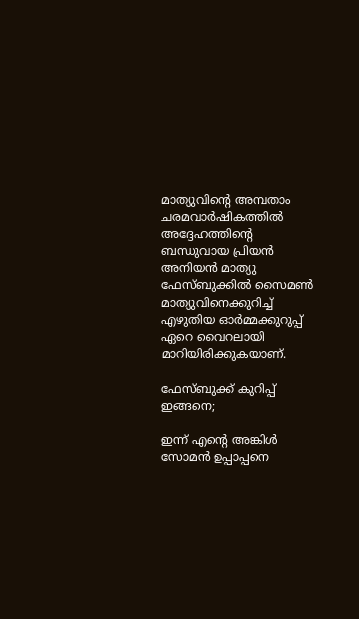മാത്യുവിന്റെ അമ്പതാം ചരമവാര്‍ഷികത്തില്‍ അദ്ദേഹത്തിന്റെ ബന്ധുവായ പ്രിയന്‍ അനിയന്‍ മാത്യു ഫേസ്ബുക്കില്‍ സൈമണ്‍ മാത്യുവിനെക്കുറിച്ച്‌ എഴുതിയ ഓര്‍മ്മക്കുറുപ്പ് ഏറെ വൈറലായി മാറിയിരിക്കുകയാണ്.

ഫേസ്ബുക്ക് കുറിപ്പ് ഇങ്ങനെ;

ഇന്ന് എന്റെ അങ്കിള്‍ സോമന്‍ ഉപ്പാപ്പനെ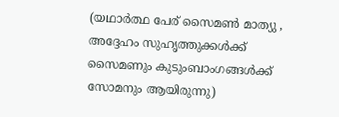(യഥാര്‍ത്ഥ പേര് സൈമണ്‍ മാത്യു , അദ്ദേഹം സുഹൃത്തുക്കള്‍ക്ക് സൈമണും കുടുംബാംഗങ്ങള്‍ക്ക് സോമനും ആയിരുന്നു)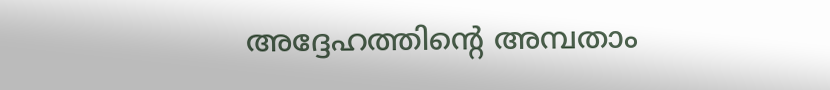അദ്ദേഹത്തിന്റെ അമ്പതാം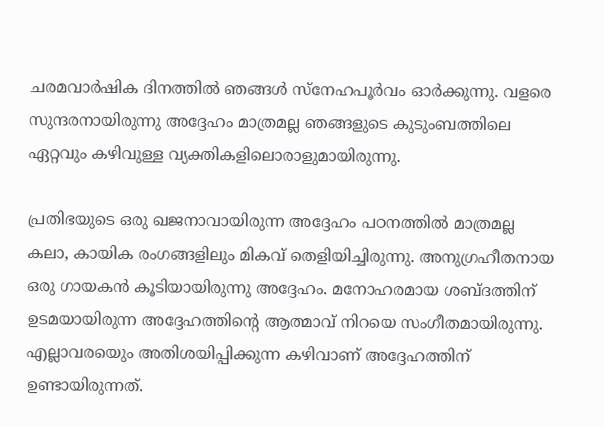ചരമവാര്‍ഷിക ദിനത്തില്‍ ഞങ്ങള്‍ സ്‌നേഹപൂര്‍വം ഓര്‍ക്കുന്നു. വളരെ സുന്ദരനായിരുന്നു അദ്ദേഹം മാത്രമല്ല ഞങ്ങളുടെ കുടുംബത്തിലെ ഏറ്റവും കഴിവുള്ള വ്യക്തികളിലൊരാളുമായിരുന്നു.

പ്രതിഭയുടെ ഒരു ഖജനാവായിരുന്ന അദ്ദേഹം പഠനത്തില്‍ മാത്രമല്ല കലാ, കായിക രംഗങ്ങളിലും മികവ് തെളിയിച്ചിരുന്നു. അനുഗ്രഹീതനായ ഒരു ഗായകന്‍ കൂടിയായിരുന്നു അദ്ദേഹം. മനോഹരമായ ശബ്ദത്തിന് ഉടമയായിരുന്ന അദ്ദേഹത്തിന്റെ ആത്മാവ് നിറയെ സംഗീതമായിരുന്നു. എല്ലാവരയെും അതിശയിപ്പിക്കുന്ന കഴിവാണ് അദ്ദേഹത്തിന് ഉണ്ടായിരുന്നത്.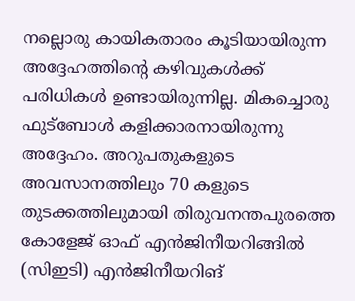നല്ലൊരു കായികതാരം കൂടിയായിരുന്ന അദ്ദേഹത്തിന്റെ കഴിവുകള്‍ക്ക് പരിധികള്‍ ഉണ്ടായിരുന്നില്ല. മികച്ചൊരു ഫുട്‌ബോള്‍ കളിക്കാരനായിരുന്നു അദ്ദേഹം. അറുപതുകളുടെ അവസാനത്തിലും 70 കളുടെ തുടക്കത്തിലുമായി തിരുവനന്തപുരത്തെ കോളേജ് ഓഫ് എന്‍ജിനീയറിങ്ങില്‍ (സിഇടി) എന്‍ജിനീയറിങ്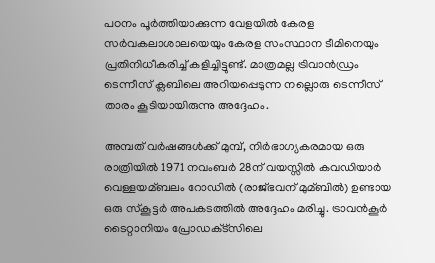പഠനം പൂര്‍ത്തിയാക്കുന്ന വേളയില്‍ കേരള സര്‍വകലാശാലയെയും കേരള സംസ്ഥാന ടീമിനെയും പ്രതിനിധീകരിച്ച്‌ കളിച്ചിട്ടുണ്ട്. മാത്രമല്ല ട്രിവാന്‍ഡ്രം ടെന്നീസ് ക്ലബിലെ അറിയപ്പെടുന്ന നല്ലൊരു ടെന്നീസ് താരം കൂടിയായിരുന്നു അദ്ദേഹം.

അമ്പത് വര്‍ഷങ്ങള്‍ക്ക് മുമ്പ്, നിര്‍ഭാഗ്യകരമായ ഒരു രാത്രിയില്‍ 1971 നവംബര്‍ 28ന് വയസ്സില്‍ കവഡിയാര്‍ വെള്ളയമ്ബലം റോഡില്‍ (രാജ്ഭവന് മുമ്ബില്‍) ഉണ്ടായ ഒരു സ്‌കൂട്ടര്‍ അപകടത്തില്‍ അദ്ദേഹം മരിച്ചു. ട്രാവന്‍കൂര്‍ ടൈറ്റാനിയം പ്രോഡക്‌ട്‌സിലെ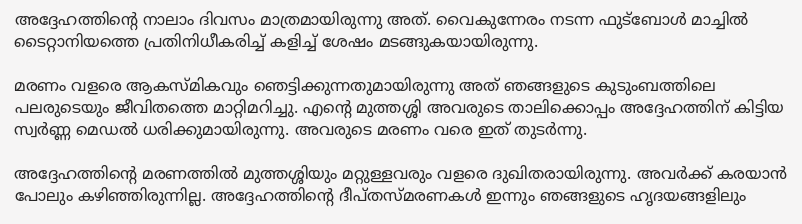അദ്ദേഹത്തിന്റെ നാലാം ദിവസം മാത്രമായിരുന്നു അത്. വൈകുന്നേരം നടന്ന ഫുട്‌ബോള്‍ മാച്ചില്‍ ടൈറ്റാനിയത്തെ പ്രതിനിധീകരിച്ച്‌ കളിച്ച്‌ ശേഷം മടങ്ങുകയായിരുന്നു.

മരണം വളരെ ആകസ്മികവും ഞെട്ടിക്കുന്നതുമായിരുന്നു അത് ഞങ്ങളുടെ കുടുംബത്തിലെ പലരുടെയും ജീവിതത്തെ മാറ്റിമറിച്ചു. എന്റെ മുത്തശ്ശി അവരുടെ താലിക്കൊപ്പം അദ്ദേഹത്തിന് കിട്ടിയ സ്വര്‍ണ്ണ മെഡല്‍ ധരിക്കുമായിരുന്നു. അവരുടെ മരണം വരെ ഇത് തുടര്‍ന്നു.

അദ്ദേഹത്തിന്റെ മരണത്തില്‍ മുത്തശ്ശിയും മറ്റുള്ളവരും വളരെ ദുഖിതരായിരുന്നു. അവര്‍ക്ക് കരയാന്‍ പോലും കഴിഞ്ഞിരുന്നില്ല. അദ്ദേഹത്തിന്റെ ദീപ്തസ്മരണകള്‍ ഇന്നും ഞങ്ങളുടെ ഹൃദയങ്ങളിലും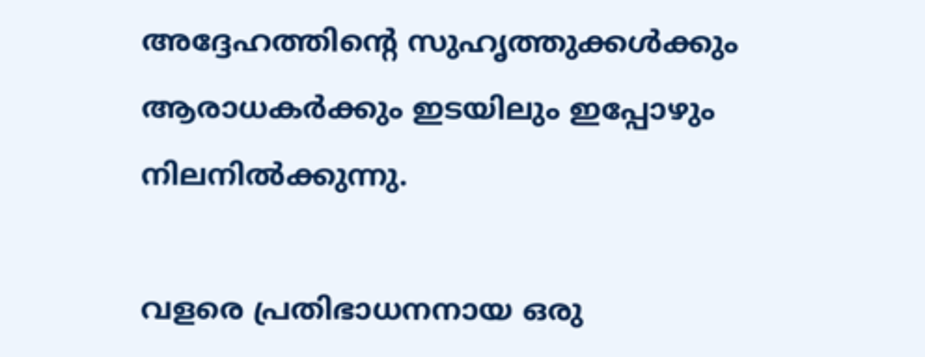അദ്ദേഹത്തിന്റെ സുഹൃത്തുക്കള്‍ക്കും ആരാധകര്‍ക്കും ഇടയിലും ഇപ്പോഴും നിലനില്‍ക്കുന്നു.

വളരെ പ്രതിഭാധനനായ ഒരു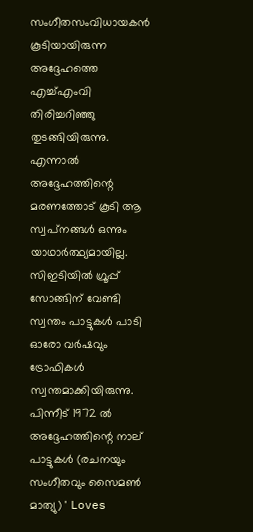സംഗീതസംവിധായകന്‍ കൂടിയായിരുന്ന അദ്ദേഹത്തെ എച്ച്‌എംവി തിരിച്ചറിഞ്ഞു തുടങ്ങിയിരുന്നു. എന്നാല്‍ അദ്ദേഹത്തിന്റെ മരണത്തോട് കൂടി ആ സ്വപ്‌നങ്ങള്‍ ഒന്നും യാഥാര്‍ത്ഥ്യമായില്ല. സിഇടിയില്‍ ഗ്രൂപ്പ് സോങ്ങിന് വേണ്ടി സ്വന്തം പാട്ടുകള്‍ പാടി ഓരോ വര്‍ഷവും ട്രോഫികള്‍ സ്വന്തമാക്കിയിരുന്നു. പിന്നീട് 1972 ല്‍ അദ്ദേഹത്തിന്റെ നാല് പാട്ടുകള്‍ (രചനയും സംഗീതവും സൈമണ്‍ മാത്യു) ' Loves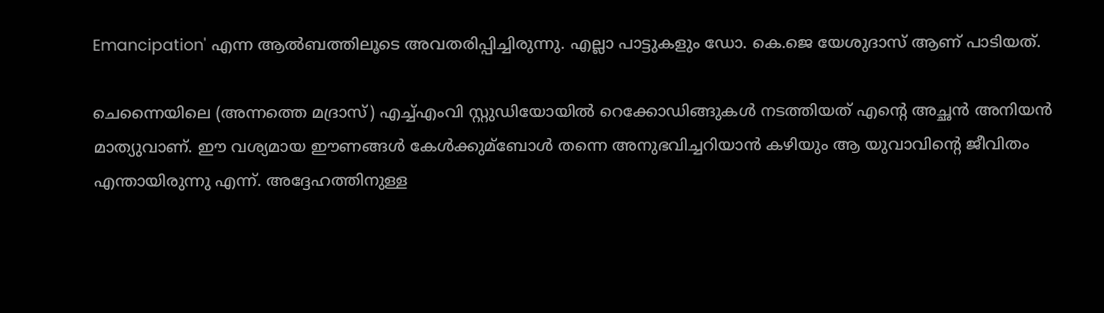Emancipation' എന്ന ആല്‍ബത്തിലൂടെ അവതരിപ്പിച്ചിരുന്നു. എല്ലാ പാട്ടുകളും ഡോ. കെ.ജെ യേശുദാസ് ആണ് പാടിയത്.

ചെന്നൈയിലെ (അന്നത്തെ മദ്രാസ്) എച്ച്‌എംവി സ്റ്റുഡിയോയില്‍ റെക്കോഡിങ്ങുകള്‍ നടത്തിയത് എന്റെ അച്ഛന്‍ അനിയന്‍ മാത്യുവാണ്. ഈ വശ്യമായ ഈണങ്ങള്‍ കേള്‍ക്കുമ്ബോള്‍ തന്നെ അനുഭവിച്ചറിയാന്‍ കഴിയും ആ യുവാവിന്റെ ജീവിതം എന്തായിരുന്നു എന്ന്. അദ്ദേഹത്തിനുള്ള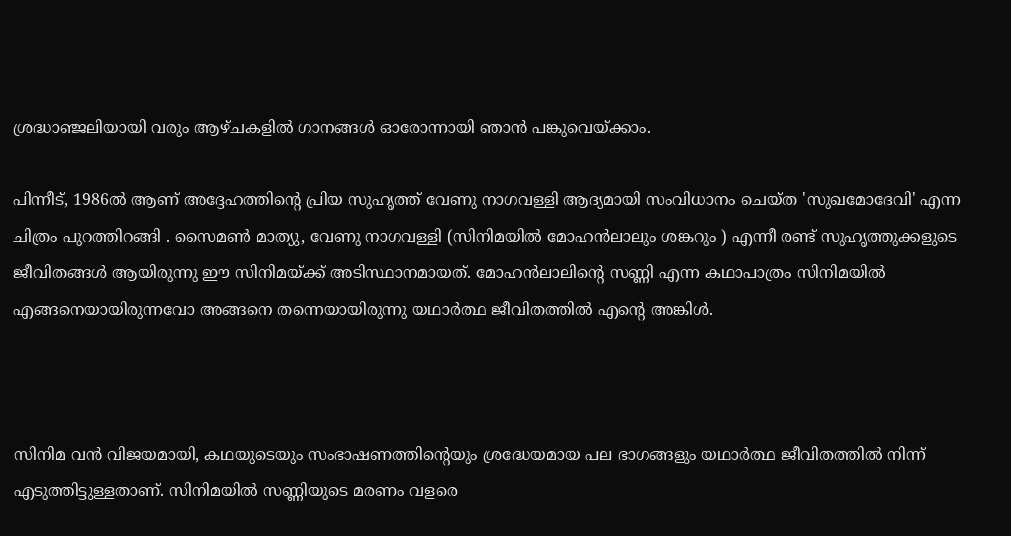ശ്രദ്ധാഞ്ജലിയായി വരും ആഴ്ചകളില്‍ ഗാനങ്ങള്‍ ഓരോന്നായി ഞാന്‍ പങ്കുവെയ്ക്കാം.

പിന്നീട്, 1986ല്‍ ആണ് അദ്ദേഹത്തിന്റെ പ്രിയ സുഹൃത്ത് വേണു നാഗവള്ളി ആദ്യമായി സംവിധാനം ചെയ്ത 'സുഖമോദേവി' എന്ന ചിത്രം പുറത്തിറങ്ങി . സൈമണ്‍ മാത്യു, വേണു നാഗവള്ളി (സിനിമയില്‍ മോഹന്‍ലാലും ശങ്കറും ) എന്നീ രണ്ട് സുഹൃത്തുക്കളുടെ ജീവിതങ്ങള്‍ ആയിരുന്നു ഈ സിനിമയ്ക്ക് അടിസ്ഥാനമായത്. മോഹന്‍ലാലിന്റെ സണ്ണി എന്ന കഥാപാത്രം സിനിമയില്‍ എങ്ങനെയായിരുന്നവോ അങ്ങനെ തന്നെയായിരുന്നു യഥാര്‍ത്ഥ ജീവിതത്തില്‍ എന്റെ അങ്കിള്‍.



സിനിമ വന്‍ വിജയമായി, കഥയുടെയും സംഭാഷണത്തിന്റെയും ശ്രദ്ധേയമായ പല ഭാഗങ്ങളും യഥാര്‍ത്ഥ ജീവിതത്തില്‍ നിന്ന് എടുത്തിട്ടുള്ളതാണ്. സിനിമയില്‍ സണ്ണിയുടെ മരണം വളരെ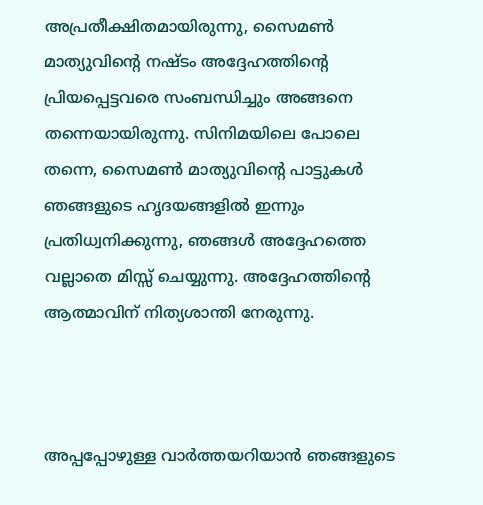അപ്രതീക്ഷിതമായിരുന്നു, സൈമണ്‍ മാത്യുവിന്റെ നഷ്ടം അദ്ദേഹത്തിന്റെ പ്രിയപ്പെട്ടവരെ സംബന്ധിച്ചും അങ്ങനെ തന്നെയായിരുന്നു. സിനിമയിലെ പോലെ തന്നെ, സൈമണ്‍ മാത്യുവിന്റെ പാട്ടുകള്‍ ഞങ്ങളുടെ ഹൃദയങ്ങളില്‍ ഇന്നും പ്രതിധ്വനിക്കുന്നു, ഞങ്ങള്‍ അദ്ദേഹത്തെ വല്ലാതെ മിസ്സ് ചെയ്യുന്നു. അദ്ദേഹത്തിന്റെ ആത്മാവിന് നിത്യശാന്തി നേരുന്നു.



അപ്പപ്പോഴുള്ള വാര്‍ത്തയറിയാന്‍ ഞങ്ങളുടെ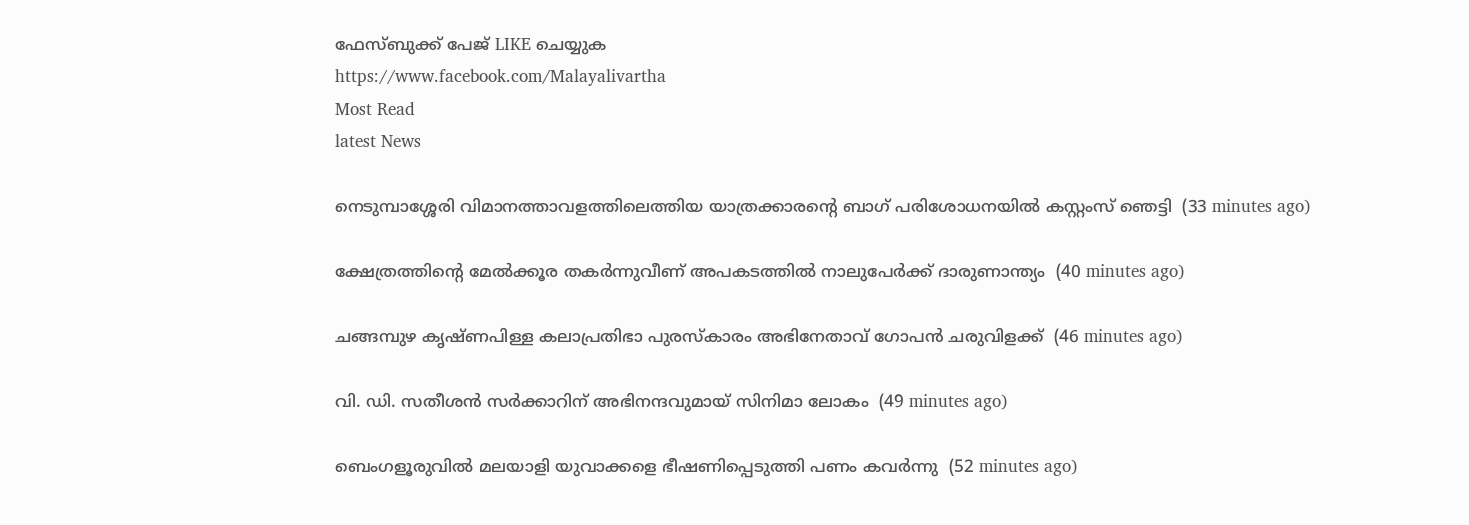ഫേസ്‌ബുക്ക്‌ പേജ് LIKE ചെയ്യുക
https://www.facebook.com/Malayalivartha
Most Read
latest News

നെടുമ്പാശ്ശേരി വിമാനത്താവളത്തിലെത്തിയ യാത്രക്കാരന്റെ ബാഗ് പരിശോധനയില്‍ കസ്റ്റംസ് ഞെട്ടി  (33 minutes ago)

ക്ഷേത്രത്തിന്റെ മേല്‍ക്കൂര തകര്‍ന്നുവീണ് അപകടത്തില്‍ നാലുപേര്‍ക്ക് ദാരുണാന്ത്യം  (40 minutes ago)

ചങ്ങമ്പുഴ കൃഷ്ണപിള്ള കലാപ്രതിഭാ പുരസ്‌കാരം അഭിനേതാവ് ഗോപന്‍ ചരുവിളക്ക്  (46 minutes ago)

വി. ഡി. സതീശന്‍ സര്‍ക്കാറിന് അഭിനന്ദവുമായ് സിനിമാ ലോകം  (49 minutes ago)

ബെംഗളൂരുവില്‍ മലയാളി യുവാക്കളെ ഭീഷണിപ്പെടുത്തി പണം കവര്‍ന്നു  (52 minutes ago)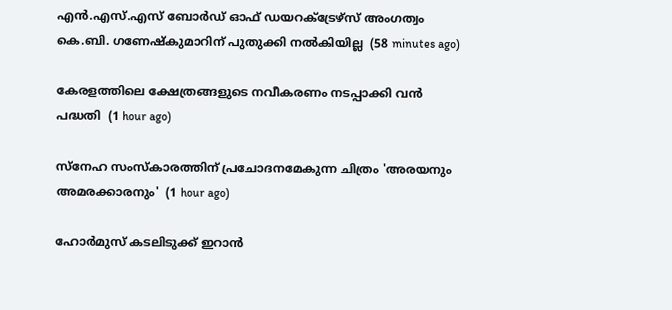എന്‍.എസ്.എസ് ബോര്‍ഡ് ഓഫ് ഡയറക്ട്രേഴ്‌സ് അംഗത്വം കെ.ബി. ഗണേഷ്‌കുമാറിന് പുതുക്കി നല്‍കിയില്ല  (58 minutes ago)

കേരളത്തിലെ ക്ഷേത്രങ്ങളുടെ നവീകരണം നടപ്പാക്കി വന്‍ പദ്ധതി  (1 hour ago)

സ്‌നേഹ സംസ്‌കാരത്തിന് പ്രചോദനമേകുന്ന ചിത്രം 'അരയനും അമരക്കാരനും'  (1 hour ago)

ഹോര്‍മുസ് കടലിടുക്ക് ഇറാന്‍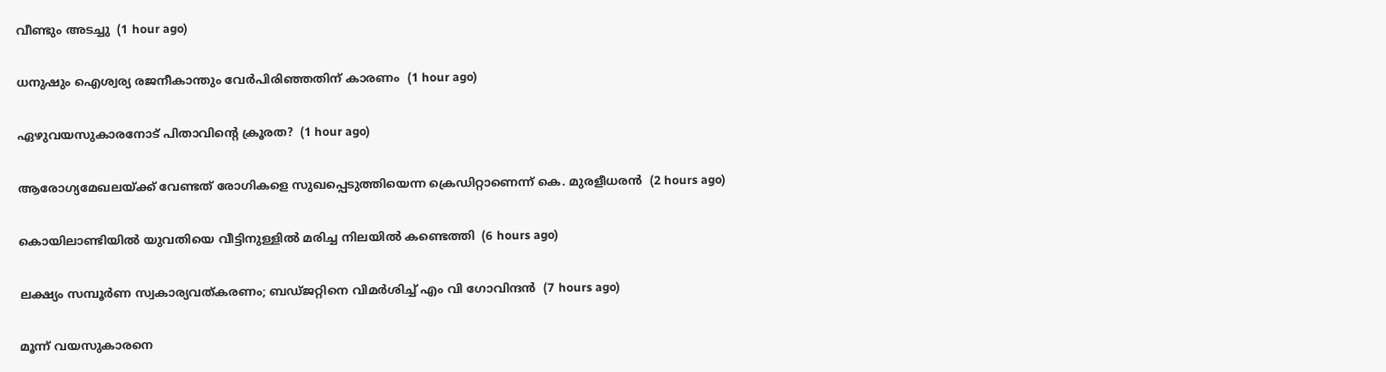വീണ്ടും അടച്ചു  (1 hour ago)

ധനുഷും ഐശ്വര്യ രജനീകാന്തും വേര്‍പിരിഞ്ഞതിന് കാരണം  (1 hour ago)

ഏഴുവയസുകാരനോട് പിതാവിന്റെ ക്രൂരത?  (1 hour ago)

ആരോഗ്യമേഖലയ്ക്ക് വേണ്ടത് രോഗികളെ സുഖപ്പെടുത്തിയെന്ന ക്രെഡിറ്റാണെന്ന് കെ. മുരളീധരന്‍  (2 hours ago)

കൊയിലാണ്ടിയില്‍ യുവതിയെ വീട്ടിനുള്ളില്‍ മരിച്ച നിലയില്‍ കണ്ടെത്തി  (6 hours ago)

ലക്ഷ്യം സമ്പൂര്‍ണ സ്വകാര്യവത്കരണം; ബഡ്ജറ്റിനെ വിമര്‍ശിച്ച് എം വി ഗോവിന്ദന്‍  (7 hours ago)

മൂന്ന് വയസുകാരനെ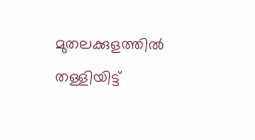മുതലക്കുളത്തില്‍ തള്ളിയിട്ട്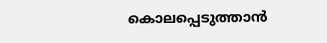കൊലപ്പെടുത്താന്‍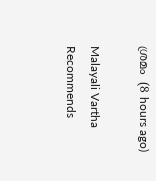ശ്രമം  (8 hours ago)

Malayali Vartha Recommends